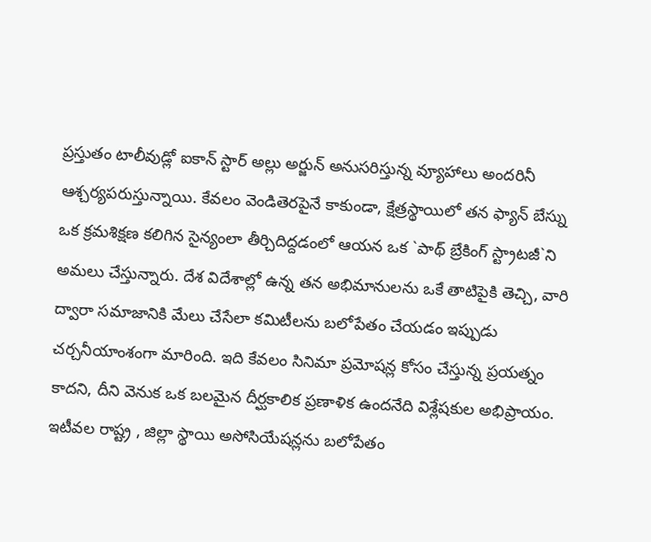ప్రస్తుతం టాలీవుడ్లో ఐకాన్ స్టార్ అల్లు అర్జున్ అనుసరిస్తున్న వ్యూహాలు అందరినీ ఆశ్చర్యపరుస్తున్నాయి. కేవలం వెండితెరపైనే కాకుండా, క్షేత్రస్థాయిలో తన ఫ్యాన్ బేస్ను ఒక క్రమశిక్షణ కలిగిన సైన్యంలా తీర్చిదిద్దడంలో ఆయన ఒక `పాథ్ బ్రేకింగ్ స్ట్రాటజీ`ని అమలు చేస్తున్నారు. దేశ విదేశాల్లో ఉన్న తన అభిమానులను ఒకే తాటిపైకి తెచ్చి, వారి ద్వారా సమాజానికి మేలు చేసేలా కమిటీలను బలోపేతం చేయడం ఇప్పుడు చర్చనీయాంశంగా మారింది. ఇది కేవలం సినిమా ప్రమోషన్ల కోసం చేస్తున్న ప్రయత్నం కాదని, దీని వెనుక ఒక బలమైన దీర్ఘకాలిక ప్రణాళిక ఉందనేది విశ్లేషకుల అభిప్రాయం.
ఇటీవల రాష్ట్ర , జిల్లా స్థాయి అసోసియేషన్లను బలోపేతం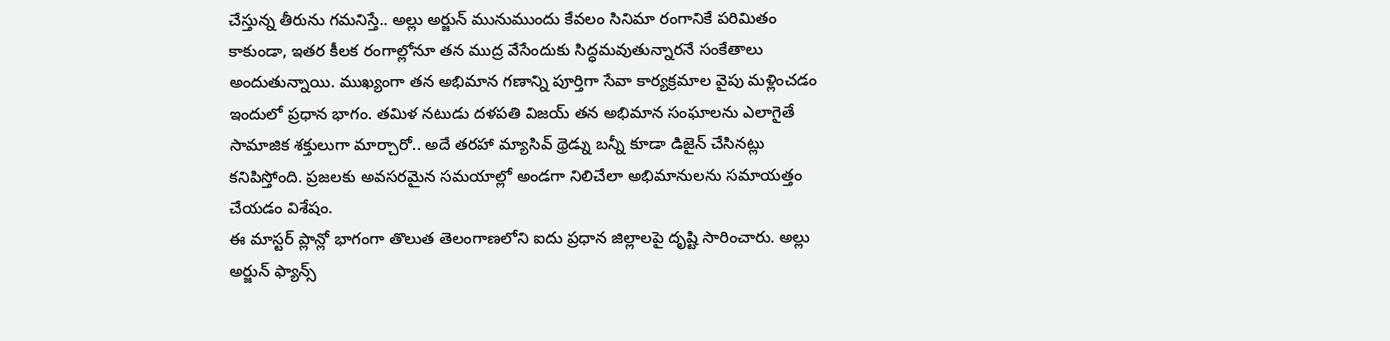చేస్తున్న తీరును గమనిస్తే.. అల్లు అర్జున్ మునుముందు కేవలం సినిమా రంగానికే పరిమితం కాకుండా, ఇతర కీలక రంగాల్లోనూ తన ముద్ర వేసేందుకు సిద్ధమవుతున్నారనే సంకేతాలు అందుతున్నాయి. ముఖ్యంగా తన అభిమాన గణాన్ని పూర్తిగా సేవా కార్యక్రమాల వైపు మళ్లించడం ఇందులో ప్రధాన భాగం. తమిళ నటుడు దళపతి విజయ్ తన అభిమాన సంఘాలను ఎలాగైతే సామాజిక శక్తులుగా మార్చారో.. అదే తరహా మ్యాసివ్ థ్రెడ్ను బన్నీ కూడా డిజైన్ చేసినట్లు కనిపిస్తోంది. ప్రజలకు అవసరమైన సమయాల్లో అండగా నిలిచేలా అభిమానులను సమాయత్తం చేయడం విశేషం.
ఈ మాస్టర్ ప్లాన్లో భాగంగా తొలుత తెలంగాణలోని ఐదు ప్రధాన జిల్లాలపై దృష్టి సారించారు. అల్లు అర్జున్ ఫ్యాన్స్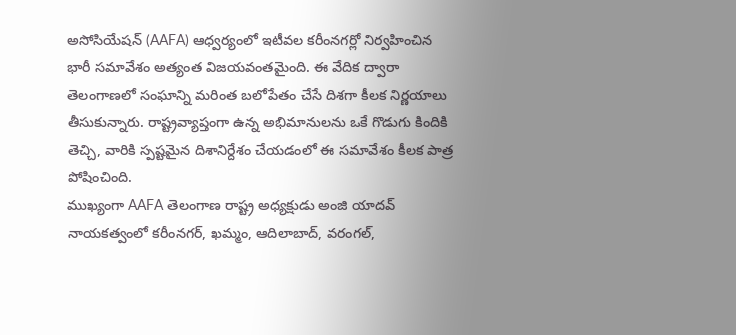అసోసియేషన్ (AAFA) ఆధ్వర్యంలో ఇటీవల కరీంనగర్లో నిర్వహించిన భారీ సమావేశం అత్యంత విజయవంతమైంది. ఈ వేదిక ద్వారా తెలంగాణలో సంఘాన్ని మరింత బలోపేతం చేసే దిశగా కీలక నిర్ణయాలు తీసుకున్నారు. రాష్ట్రవ్యాప్తంగా ఉన్న అభిమానులను ఒకే గొడుగు కిందికి తెచ్చి, వారికి స్పష్టమైన దిశానిర్దేశం చేయడంలో ఈ సమావేశం కీలక పాత్ర పోషించింది.
ముఖ్యంగా AAFA తెలంగాణ రాష్ట్ర అధ్యక్షుడు అంజి యాదవ్ నాయకత్వంలో కరీంనగర్, ఖమ్మం, ఆదిలాబాద్, వరంగల్,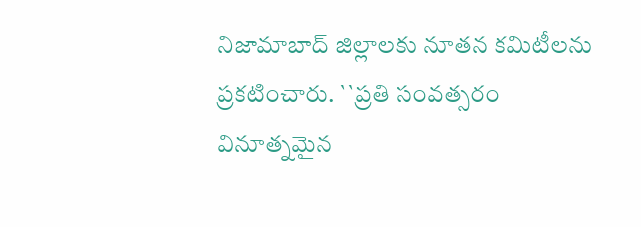నిజామాబాద్ జిల్లాలకు నూతన కమిటీలను ప్రకటించారు. ``ప్రతి సంవత్సరం వినూత్నమైన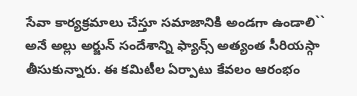సేవా కార్యక్రమాలు చేస్తూ సమాజానికి అండగా ఉండాలి`` అనే అల్లు అర్జున్ సందేశాన్ని ఫ్యాన్స్ అత్యంత సీరియస్గా తీసుకున్నారు. ఈ కమిటీల ఏర్పాటు కేవలం ఆరంభం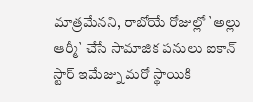మాత్రమేనని, రాబోయే రోజుల్లో `అల్లు ఆర్మీ` చేసే సామాజిక పనులు ఐకాన్ స్టార్ ఇమేజ్ను మరో స్థాయికి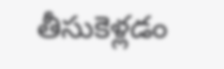తీసుకెళ్లడం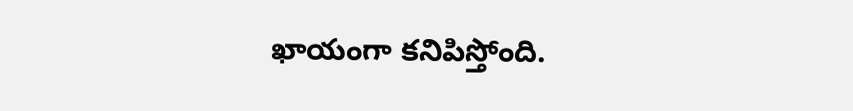ఖాయంగా కనిపిస్తోంది.